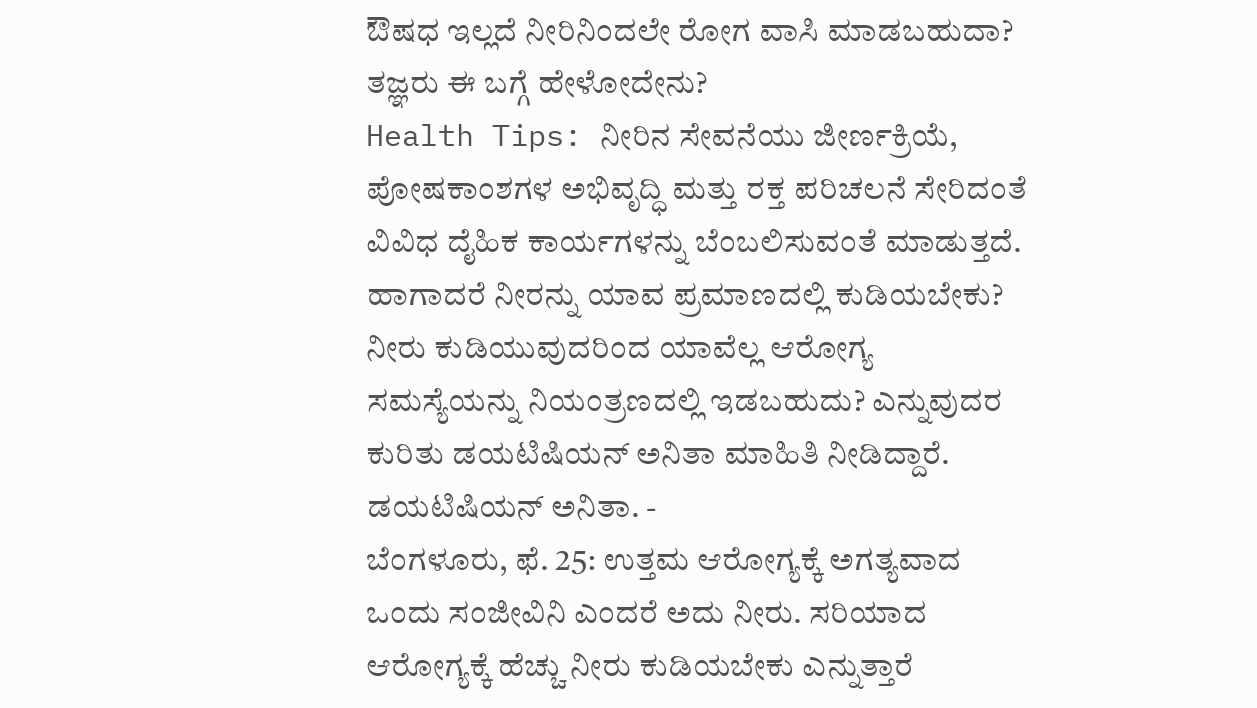ಔಷಧ ಇಲ್ಲದೆ ನೀರಿನಿಂದಲೇ ರೋಗ ವಾಸಿ ಮಾಡಬಹುದಾ? ತಜ್ಞರು ಈ ಬಗ್ಗೆ ಹೇಳೋದೇನು?
Health Tips: ನೀರಿನ ಸೇವನೆಯು ಜೀರ್ಣಕ್ರಿಯೆ, ಪೋಷಕಾಂಶಗಳ ಅಭಿವೃದ್ಧಿ ಮತ್ತು ರಕ್ತ ಪರಿಚಲನೆ ಸೇರಿದಂತೆ ವಿವಿಧ ದೈಹಿಕ ಕಾರ್ಯಗಳನ್ನು ಬೆಂಬಲಿಸುವಂತೆ ಮಾಡುತ್ತದೆ. ಹಾಗಾದರೆ ನೀರನ್ನು ಯಾವ ಪ್ರಮಾಣದಲ್ಲಿ ಕುಡಿಯಬೇಕು? ನೀರು ಕುಡಿಯುವುದರಿಂದ ಯಾವೆಲ್ಲ ಆರೋಗ್ಯ ಸಮಸ್ಯೆಯನ್ನು ನಿಯಂತ್ರಣದಲ್ಲಿ ಇಡಬಹುದು? ಎನ್ನುವುದರ ಕುರಿತು ಡಯಟಿಷಿಯನ್ ಅನಿತಾ ಮಾಹಿತಿ ನೀಡಿದ್ದಾರೆ.
ಡಯಟಿಷಿಯನ್ ಅನಿತಾ. -
ಬೆಂಗಳೂರು, ಫೆ. 25: ಉತ್ತಮ ಆರೋಗ್ಯಕ್ಕೆ ಅಗತ್ಯವಾದ ಒಂದು ಸಂಜೀವಿನಿ ಎಂದರೆ ಅದು ನೀರು. ಸರಿಯಾದ ಆರೋಗ್ಯಕ್ಕೆ ಹೆಚ್ಚು ನೀರು ಕುಡಿಯಬೇಕು ಎನ್ನುತ್ತಾರೆ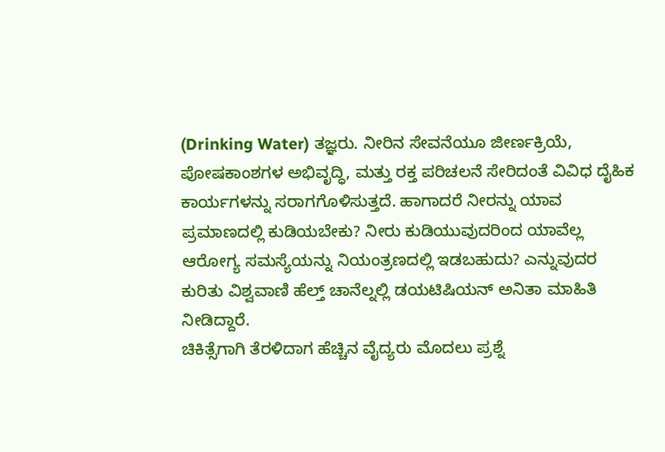(Drinking Water) ತಜ್ಞರು. ನೀರಿನ ಸೇವನೆಯೂ ಜೀರ್ಣಕ್ರಿಯೆ, ಪೋಷಕಾಂಶಗಳ ಅಭಿವೃದ್ಧಿ, ಮತ್ತು ರಕ್ತ ಪರಿಚಲನೆ ಸೇರಿದಂತೆ ವಿವಿಧ ದೈಹಿಕ ಕಾರ್ಯಗಳನ್ನು ಸರಾಗಗೊಳಿಸುತ್ತದೆ. ಹಾಗಾದರೆ ನೀರನ್ನು ಯಾವ ಪ್ರಮಾಣದಲ್ಲಿ ಕುಡಿಯಬೇಕು? ನೀರು ಕುಡಿಯುವುದರಿಂದ ಯಾವೆಲ್ಲ ಆರೋಗ್ಯ ಸಮಸ್ಯೆಯನ್ನು ನಿಯಂತ್ರಣದಲ್ಲಿ ಇಡಬಹುದು? ಎನ್ನುವುದರ ಕುರಿತು ವಿಶ್ವವಾಣಿ ಹೆಲ್ತ್ ಚಾನೆಲ್ನಲ್ಲಿ ಡಯಟಿಷಿಯನ್ ಅನಿತಾ ಮಾಹಿತಿ ನೀಡಿದ್ದಾರೆ.
ಚಿಕಿತ್ಸೆಗಾಗಿ ತೆರಳಿದಾಗ ಹೆಚ್ಚಿನ ವೈದ್ಯರು ಮೊದಲು ಪ್ರಶ್ನೆ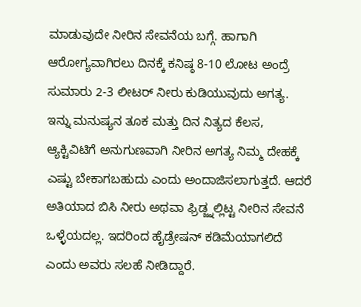ಮಾಡುವುದೇ ನೀರಿನ ಸೇವನೆಯ ಬಗ್ಗೆ. ಹಾಗಾಗಿ ಆರೋಗ್ಯವಾಗಿರಲು ದಿನಕ್ಕೆ ಕನಿಷ್ಠ 8-10 ಲೋಟ ಅಂದ್ರೆ ಸುಮಾರು 2-3 ಲೀಟರ್ ನೀರು ಕುಡಿಯುವುದು ಅಗತ್ಯ. ಇನ್ನು ಮನುಷ್ಯನ ತೂಕ ಮತ್ತು ದಿನ ನಿತ್ಯದ ಕೆಲಸ, ಆ್ಯಕ್ಟಿವಿಟಿಗೆ ಅನುಗುಣವಾಗಿ ನೀರಿನ ಅಗತ್ಯ ನಿಮ್ಮ ದೇಹಕ್ಕೆ ಎಷ್ಟು ಬೇಕಾಗಬಹುದು ಎಂದು ಅಂದಾಜಿಸಲಾಗುತ್ತದೆ. ಆದರೆ ಅತಿಯಾದ ಬಿಸಿ ನೀರು ಅಥವಾ ಫ್ರಿಡ್ಜ್ನಲ್ಲಿಟ್ಟ ನೀರಿನ ಸೇವನೆ ಒಳ್ಳೆಯದಲ್ಲ. ಇದರಿಂದ ಹೈಡ್ರೇಷನ್ ಕಡಿಮೆಯಾಗಲಿದೆ ಎಂದು ಅವರು ಸಲಹೆ ನೀಡಿದ್ದಾರೆ.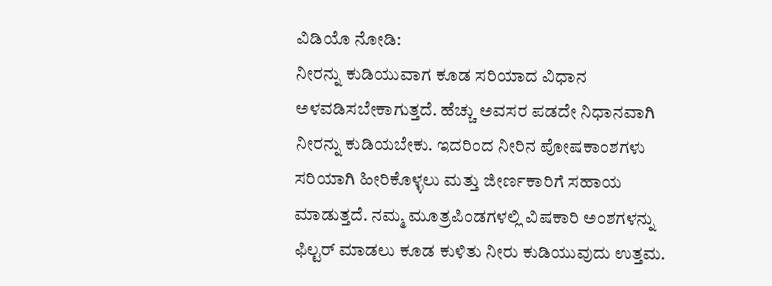ವಿಡಿಯೊ ನೋಡಿ:
ನೀರನ್ನು ಕುಡಿಯುವಾಗ ಕೂಡ ಸರಿಯಾದ ವಿಧಾನ ಅಳವಡಿಸಬೇಕಾಗುತ್ತದೆ. ಹೆಚ್ಚು ಅವಸರ ಪಡದೇ ನಿಧಾನವಾಗಿ ನೀರನ್ನು ಕುಡಿಯಬೇಕು. ಇದರಿಂದ ನೀರಿನ ಪೋಷಕಾಂಶಗಳು ಸರಿಯಾಗಿ ಹೀರಿಕೊಳ್ಳಲು ಮತ್ತು ಜೀರ್ಣಕಾರಿಗೆ ಸಹಾಯ ಮಾಡುತ್ತದೆ. ನಮ್ಮ ಮೂತ್ರಪಿಂಡಗಳಲ್ಲಿ ವಿಷಕಾರಿ ಅಂಶಗಳನ್ನು ಫಿಲ್ಟರ್ ಮಾಡಲು ಕೂಡ ಕುಳಿತು ನೀರು ಕುಡಿಯುವುದು ಉತ್ತಮ.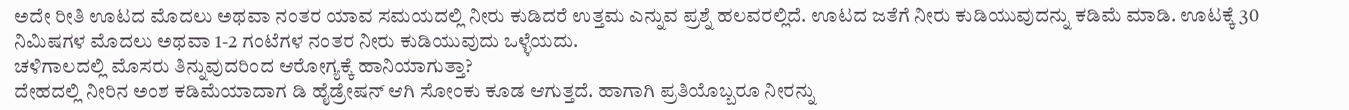ಅದೇ ರೀತಿ ಊಟದ ಮೊದಲು ಅಥವಾ ನಂತರ ಯಾವ ಸಮಯದಲ್ಲಿ ನೀರು ಕುಡಿದರೆ ಉತ್ತಮ ಎನ್ನುವ ಪ್ರಶ್ನೆ ಹಲವರಲ್ಲಿದೆ. ಊಟದ ಜತೆಗೆ ನೀರು ಕುಡಿಯುವುದನ್ನು ಕಡಿಮೆ ಮಾಡಿ. ಊಟಕ್ಕೆ 30 ನಿಮಿಷಗಳ ಮೊದಲು ಅಥವಾ 1-2 ಗಂಟೆಗಳ ನಂತರ ನೀರು ಕುಡಿಯುವುದು ಒಳ್ಳೆಯದು.
ಚಳಿಗಾಲದಲ್ಲಿ ಮೊಸರು ತಿನ್ನುವುದರಿಂದ ಆರೋಗ್ಯಕ್ಕೆ ಹಾನಿಯಾಗುತ್ತಾ?
ದೇಹದಲ್ಲಿ ನೀರಿನ ಅಂಶ ಕಡಿಮೆಯಾದಾಗ ಡಿ ಹೈಡ್ರೇಷನ್ ಆಗಿ ಸೋಂಕು ಕೂಡ ಆಗುತ್ತದೆ. ಹಾಗಾಗಿ ಪ್ರತಿಯೊಬ್ಬರೂ ನೀರನ್ನು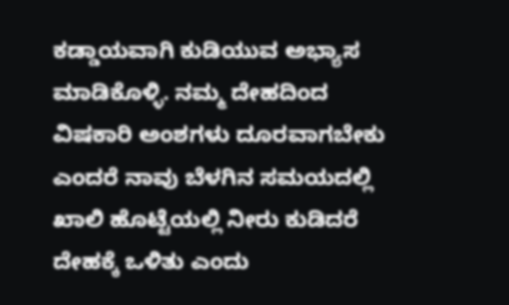ಕಡ್ಡಾಯವಾಗಿ ಕುಡಿಯುವ ಅಭ್ಯಾಸ ಮಾಡಿಕೊಳ್ಳಿ. ನಮ್ಮ ದೇಹದಿಂದ ವಿಷಕಾರಿ ಅಂಶಗಳು ದೂರವಾಗಬೇಕು ಎಂದರೆ ನಾವು ಬೆಳಗಿನ ಸಮಯದಲ್ಲಿ ಖಾಲಿ ಹೊಟ್ಟೆಯಲ್ಲಿ ನೀರು ಕುಡಿದರೆ ದೇಹಕ್ಕೆ ಒಳಿತು ಎಂದು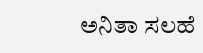ಅನಿತಾ ಸಲಹೆ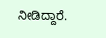ನೀಡಿದ್ದಾರೆ.